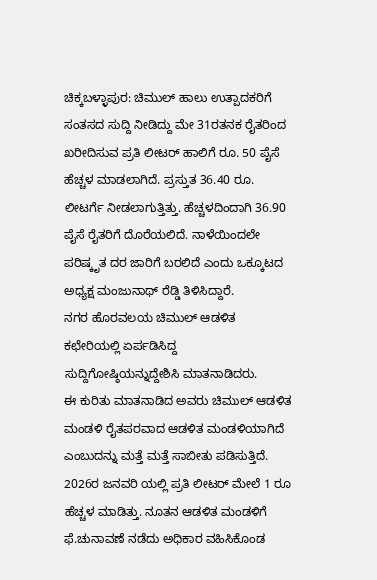ಚಿಕ್ಕಬಳ್ಳಾಪುರ: ಚಿಮುಲ್ ಹಾಲು ಉತ್ಪಾದಕರಿಗೆ ಸಂತಸದ ಸುದ್ದಿ ನೀಡಿದ್ದು ಮೇ 31ರತನಕ ರೈತರಿಂದ ಖರೀದಿಸುವ ಪ್ರತಿ ಲೀಟರ್ ಹಾಲಿಗೆ ರೂ. 50 ಪೈಸೆ ಹೆಚ್ಚಳ ಮಾಡಲಾಗಿದೆ. ಪ್ರಸ್ತುತ 36.40 ರೂ. ಲೀಟರ್ಗೆ ನೀಡಲಾಗುತ್ತಿತ್ತು. ಹೆಚ್ಚಳದಿಂದಾಗಿ 36.90 ಪೈಸೆ ರೈತರಿಗೆ ದೊರೆಯಲಿದೆ. ನಾಳೆಯಿಂದಲೇ ಪರಿಷ್ಕೃತ ದರ ಜಾರಿಗೆ ಬರಲಿದೆ ಎಂದು ಒಕ್ಕೂಟದ ಅಧ್ಯಕ್ಷ ಮಂಜುನಾಥ್ ರೆಡ್ಡಿ ತಿಳಿಸಿದ್ದಾರೆ.
ನಗರ ಹೊರವಲಯ ಚಿಮುಲ್ ಆಡಳಿತ ಕಛೇರಿಯಲ್ಲಿ ಏರ್ಪಡಿಸಿದ್ದ ಸುದ್ದಿಗೋಷ್ಠಿಯನ್ನುದ್ದೇಶಿಸಿ ಮಾತನಾಡಿದರು.
ಈ ಕುರಿತು ಮಾತನಾಡಿದ ಅವರು ಚಿಮುಲ್ ಆಡಳಿತ ಮಂಡಳಿ ರೈತಪರವಾದ ಆಡಳಿತ ಮಂಡಳಿಯಾಗಿದೆ ಎಂಬುದನ್ನು ಮತ್ತೆ ಮತ್ತೆ ಸಾಬೀತು ಪಡಿಸುತ್ತಿದೆ. 2026ರ ಜನವರಿ ಯಲ್ಲಿ ಪ್ರತಿ ಲೀಟರ್ ಮೇಲೆ 1 ರೂ ಹೆಚ್ಚಳ ಮಾಡಿತ್ತು. ನೂತನ ಆಡಳಿತ ಮಂಡಳಿಗೆ ಫೆ.ಚುನಾವಣೆ ನಡೆದು ಅಧಿಕಾರ ವಹಿಸಿಕೊಂಡ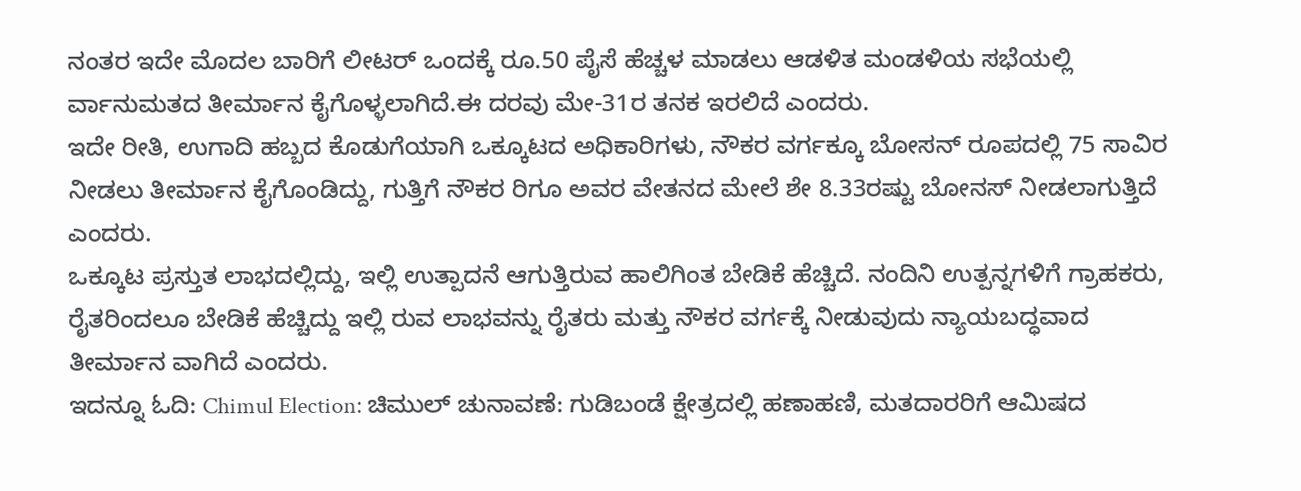ನಂತರ ಇದೇ ಮೊದಲ ಬಾರಿಗೆ ಲೀಟರ್ ಒಂದಕ್ಕೆ ರೂ.50 ಪೈಸೆ ಹೆಚ್ಚಳ ಮಾಡಲು ಆಡಳಿತ ಮಂಡಳಿಯ ಸಭೆಯಲ್ಲಿ ರ್ವಾನುಮತದ ತೀರ್ಮಾನ ಕೈಗೊಳ್ಳಲಾಗಿದೆ.ಈ ದರವು ಮೇ-31ರ ತನಕ ಇರಲಿದೆ ಎಂದರು.
ಇದೇ ರೀತಿ, ಉಗಾದಿ ಹಬ್ಬದ ಕೊಡುಗೆಯಾಗಿ ಒಕ್ಕೂಟದ ಅಧಿಕಾರಿಗಳು, ನೌಕರ ವರ್ಗಕ್ಕೂ ಬೋಸನ್ ರೂಪದಲ್ಲಿ 75 ಸಾವಿರ ನೀಡಲು ತೀರ್ಮಾನ ಕೈಗೊಂಡಿದ್ದು, ಗುತ್ತಿಗೆ ನೌಕರ ರಿಗೂ ಅವರ ವೇತನದ ಮೇಲೆ ಶೇ 8.33ರಷ್ಟು ಬೋನಸ್ ನೀಡಲಾಗುತ್ತಿದೆ ಎಂದರು.
ಒಕ್ಕೂಟ ಪ್ರಸ್ತುತ ಲಾಭದಲ್ಲಿದ್ದು, ಇಲ್ಲಿ ಉತ್ಪಾದನೆ ಆಗುತ್ತಿರುವ ಹಾಲಿಗಿಂತ ಬೇಡಿಕೆ ಹೆಚ್ಚಿದೆ. ನಂದಿನಿ ಉತ್ಪನ್ನಗಳಿಗೆ ಗ್ರಾಹಕರು, ರೈತರಿಂದಲೂ ಬೇಡಿಕೆ ಹೆಚ್ಚಿದ್ದು ಇಲ್ಲಿ ರುವ ಲಾಭವನ್ನು ರೈತರು ಮತ್ತು ನೌಕರ ವರ್ಗಕ್ಕೆ ನೀಡುವುದು ನ್ಯಾಯಬದ್ಧವಾದ ತೀರ್ಮಾನ ವಾಗಿದೆ ಎಂದರು.
ಇದನ್ನೂ ಓದಿ: Chimul Election: ಚಿಮುಲ್ ಚುನಾವಣೆ: ಗುಡಿಬಂಡೆ ಕ್ಷೇತ್ರದಲ್ಲಿ ಹಣಾಹಣಿ, ಮತದಾರರಿಗೆ ಆಮಿಷದ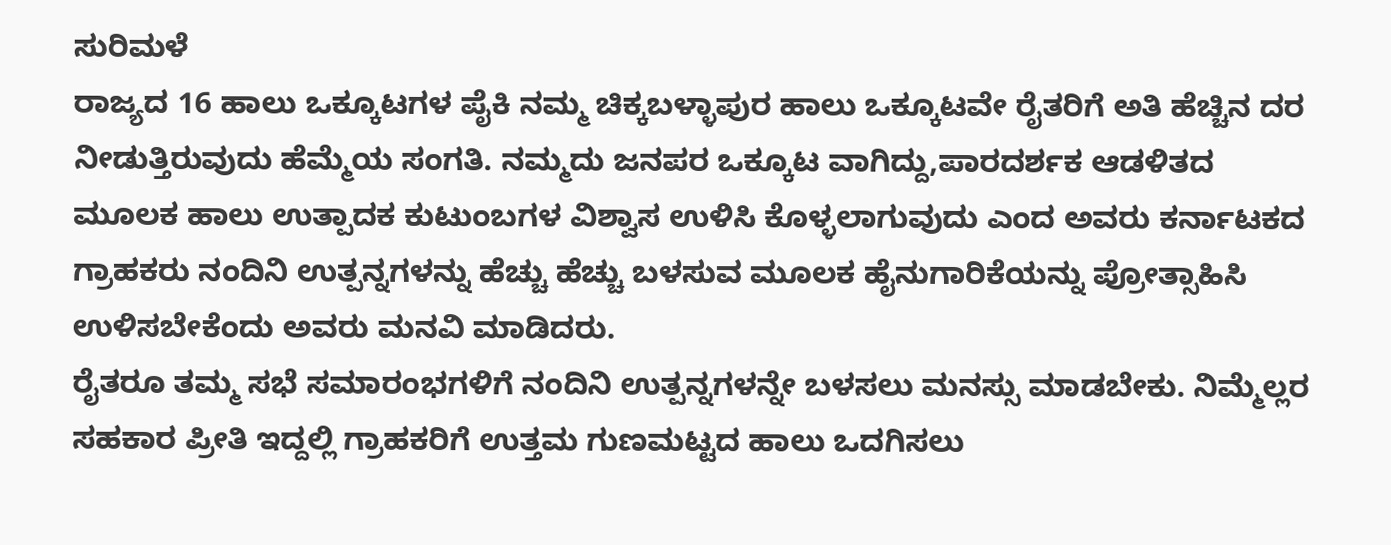ಸುರಿಮಳೆ
ರಾಜ್ಯದ 16 ಹಾಲು ಒಕ್ಕೂಟಗಳ ಪೈಕಿ ನಮ್ಮ ಚಿಕ್ಕಬಳ್ಳಾಪುರ ಹಾಲು ಒಕ್ಕೂಟವೇ ರೈತರಿಗೆ ಅತಿ ಹೆಚ್ಚಿನ ದರ ನೀಡುತ್ತಿರುವುದು ಹೆಮ್ಮೆಯ ಸಂಗತಿ. ನಮ್ಮದು ಜನಪರ ಒಕ್ಕೂಟ ವಾಗಿದ್ದು,ಪಾರದರ್ಶಕ ಆಡಳಿತದ ಮೂಲಕ ಹಾಲು ಉತ್ಪಾದಕ ಕುಟುಂಬಗಳ ವಿಶ್ವಾಸ ಉಳಿಸಿ ಕೊಳ್ಳಲಾಗುವುದು ಎಂದ ಅವರು ಕರ್ನಾಟಕದ ಗ್ರಾಹಕರು ನಂದಿನಿ ಉತ್ಪನ್ನಗಳನ್ನು ಹೆಚ್ಚು ಹೆಚ್ಚು ಬಳಸುವ ಮೂಲಕ ಹೈನುಗಾರಿಕೆಯನ್ನು ಪ್ರೋತ್ಸಾಹಿಸಿ ಉಳಿಸಬೇಕೆಂದು ಅವರು ಮನವಿ ಮಾಡಿದರು.
ರೈತರೂ ತಮ್ಮ ಸಭೆ ಸಮಾರಂಭಗಳಿಗೆ ನಂದಿನಿ ಉತ್ಪನ್ನಗಳನ್ನೇ ಬಳಸಲು ಮನಸ್ಸು ಮಾಡಬೇಕು. ನಿಮ್ಮೆಲ್ಲರ ಸಹಕಾರ ಪ್ರೀತಿ ಇದ್ದಲ್ಲಿ ಗ್ರಾಹಕರಿಗೆ ಉತ್ತಮ ಗುಣಮಟ್ಟದ ಹಾಲು ಒದಗಿಸಲು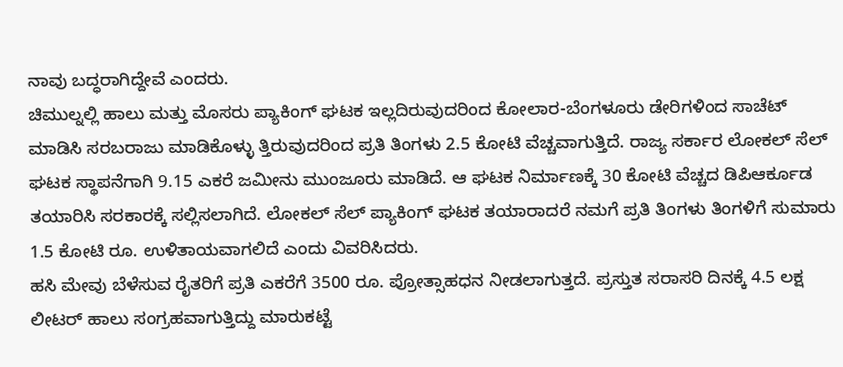ನಾವು ಬದ್ಧರಾಗಿದ್ದೇವೆ ಎಂದರು.
ಚಿಮುಲ್ನಲ್ಲಿ ಹಾಲು ಮತ್ತು ಮೊಸರು ಪ್ಯಾಕಿಂಗ್ ಘಟಕ ಇಲ್ಲದಿರುವುದರಿಂದ ಕೋಲಾರ-ಬೆಂಗಳೂರು ಡೇರಿಗಳಿಂದ ಸಾಚೆಟ್ ಮಾಡಿಸಿ ಸರಬರಾಜು ಮಾಡಿಕೊಳ್ಳು ತ್ತಿರುವುದರಿಂದ ಪ್ರತಿ ತಿಂಗಳು 2.5 ಕೋಟಿ ವೆಚ್ಚವಾಗುತ್ತಿದೆ. ರಾಜ್ಯ ಸರ್ಕಾರ ಲೋಕಲ್ ಸೆಲ್ ಘಟಕ ಸ್ಥಾಪನೆಗಾಗಿ 9.15 ಎಕರೆ ಜಮೀನು ಮುಂಜೂರು ಮಾಡಿದೆ. ಆ ಘಟಕ ನಿರ್ಮಾಣಕ್ಕೆ 30 ಕೋಟಿ ವೆಚ್ಚದ ಡಿಪಿಆರ್ಕೂಡ ತಯಾರಿಸಿ ಸರಕಾರಕ್ಕೆ ಸಲ್ಲಿಸಲಾಗಿದೆ. ಲೋಕಲ್ ಸೆಲ್ ಪ್ಯಾಕಿಂಗ್ ಘಟಕ ತಯಾರಾದರೆ ನಮಗೆ ಪ್ರತಿ ತಿಂಗಳು ತಿಂಗಳಿಗೆ ಸುಮಾರು 1.5 ಕೋಟಿ ರೂ. ಉಳಿತಾಯವಾಗಲಿದೆ ಎಂದು ವಿವರಿಸಿದರು.
ಹಸಿ ಮೇವು ಬೆಳೆಸುವ ರೈತರಿಗೆ ಪ್ರತಿ ಎಕರೆಗೆ 3500 ರೂ. ಪ್ರೋತ್ಸಾಹಧನ ನೀಡಲಾಗುತ್ತದೆ. ಪ್ರಸ್ತುತ ಸರಾಸರಿ ದಿನಕ್ಕೆ 4.5 ಲಕ್ಷ ಲೀಟರ್ ಹಾಲು ಸಂಗ್ರಹವಾಗುತ್ತಿದ್ದು ಮಾರುಕಟ್ಟೆ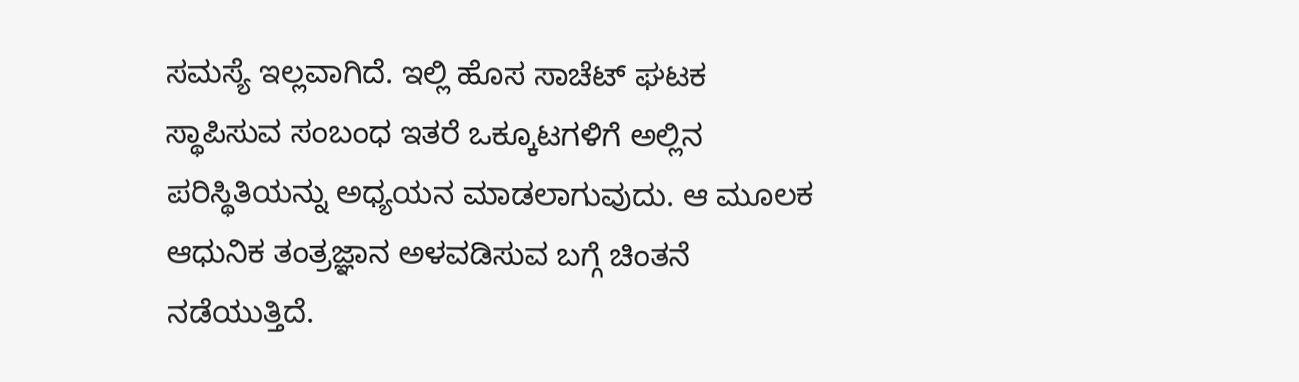ಸಮಸ್ಯೆ ಇಲ್ಲವಾಗಿದೆ. ಇಲ್ಲಿ ಹೊಸ ಸಾಚೆಟ್ ಘಟಕ ಸ್ಥಾಪಿಸುವ ಸಂಬಂಧ ಇತರೆ ಒಕ್ಕೂಟಗಳಿಗೆ ಅಲ್ಲಿನ ಪರಿಸ್ಥಿತಿಯನ್ನು ಅಧ್ಯಯನ ಮಾಡಲಾಗುವುದು. ಆ ಮೂಲಕ ಆಧುನಿಕ ತಂತ್ರಜ್ಞಾನ ಅಳವಡಿಸುವ ಬಗ್ಗೆ ಚಿಂತನೆ ನಡೆಯುತ್ತಿದೆ.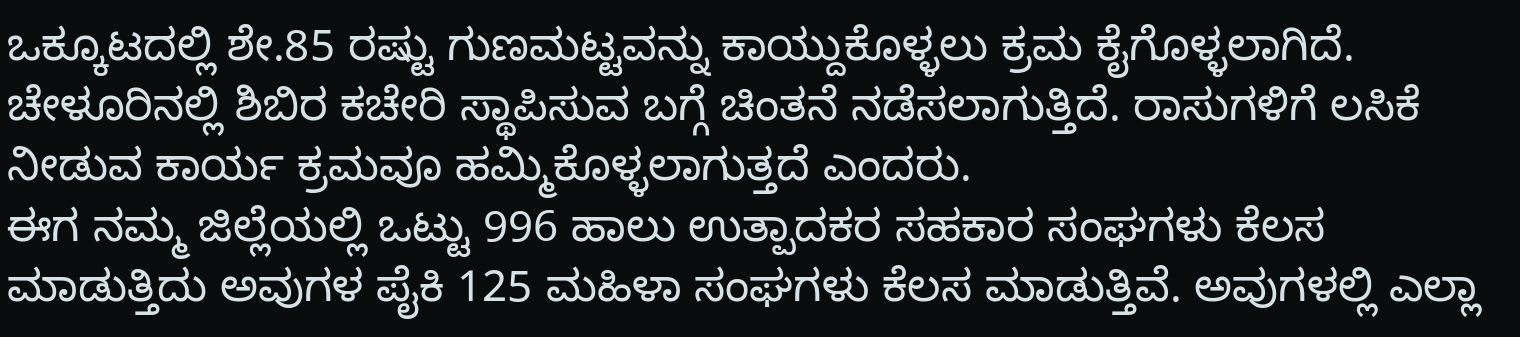ಒಕ್ಕೂಟದಲ್ಲಿ ಶೇ.85 ರಷ್ಟು ಗುಣಮಟ್ಟವನ್ನು ಕಾಯ್ದುಕೊಳ್ಳಲು ಕ್ರಮ ಕೈಗೊಳ್ಳಲಾಗಿದೆ. ಚೇಳೂರಿನಲ್ಲಿ ಶಿಬಿರ ಕಚೇರಿ ಸ್ಥಾಪಿಸುವ ಬಗ್ಗೆ ಚಿಂತನೆ ನಡೆಸಲಾಗುತ್ತಿದೆ. ರಾಸುಗಳಿಗೆ ಲಸಿಕೆ ನೀಡುವ ಕಾರ್ಯ ಕ್ರಮವೂ ಹಮ್ಮಿಕೊಳ್ಳಲಾಗುತ್ತದೆ ಎಂದರು.
ಈಗ ನಮ್ಮ ಜಿಲ್ಲೆಯಲ್ಲಿ ಒಟ್ಟು 996 ಹಾಲು ಉತ್ಪಾದಕರ ಸಹಕಾರ ಸಂಘಗಳು ಕೆಲಸ ಮಾಡುತ್ತಿದು ಅವುಗಳ ಪೈಕಿ 125 ಮಹಿಳಾ ಸಂಘಗಳು ಕೆಲಸ ಮಾಡುತ್ತಿವೆ. ಅವುಗಳಲ್ಲಿ ಎಲ್ಲಾ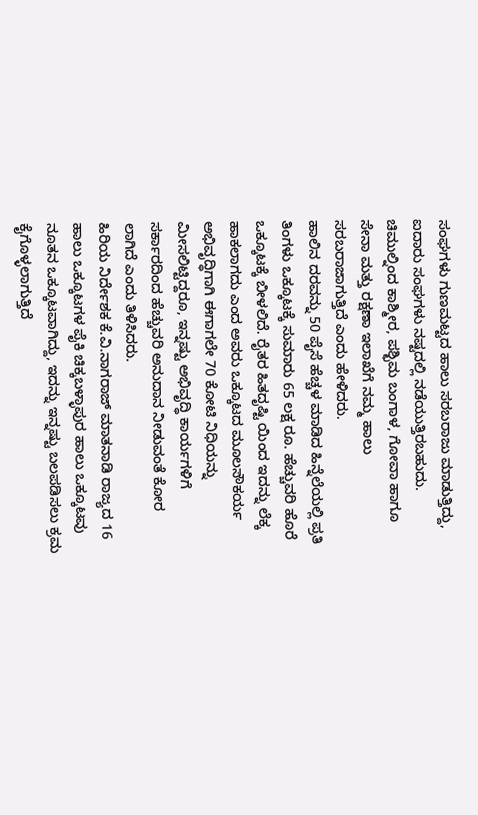ಸಂಘಗಳು ಗುಣಮಟ್ಟದ ಹಾಲು ಸರಬರಾಜು ಮಾಡುತ್ತಿದ್ದು, ಐದಾರು ಸಂಘಗಳು ನಷ್ಟದಲ್ಲಿ ನಡೆಯುತ್ತಿರಬಹುದು. ಚಿಮುಲ್ನಿಂದ ಕಾಶ್ಮೀರ, ಪಶ್ಛಿಮ ಬಂಗಾಳ, ಗೋವಾ ಹಾಗೂ ಸೇನಾ ಮತ್ತು ರಕ್ಷಣಾ ಇಲಾಖೆಗೆ ನಮ್ಮ ಹಾಲು ಸರಬರಾಜಾಗುತ್ತಿದೆ ಎಂದು ಹೇಳಿದರು.
ಹಾಲಿನ ದರವನ್ನು 50 ಪೈಸೆ ಹೆಚ್ಚಳ ಮಾಡಿದ ಹಿನ್ನೆಲೆಯಲ್ಲಿ ಪ್ರತಿ ತಿಂಗಳು ಒಕ್ಕೂಟಕ್ಕೆ ಸುಮಾರು 65 ಲಕ್ಷ ರೂ. ಹೆಚ್ಚುವರಿ ಹೊರೆ ಒಕ್ಕೂಟಕ್ಕೆ ಬೀಳಲಿದೆ. ರೈತರ ಹಿತದೃಷ್ಟಿ ಯಿಂದ ಇದನ್ನು ಲೆಕ್ಕ ಹಾಕಲಾಗದು ಎಂದ ಅವರು ಒಕ್ಕೂಟದ ಮೂಲಸೌಕರ್ಯ ಅಭಿವೃದ್ಧಿಗಾಗಿ ಈಗಾಗಲೇ 70 ಕೋಟಿ ನಿಧಿಯನ್ನು ಮೀಸಲಿಟ್ಟಿದ್ದರೂ, ಇನ್ನಷ್ಟು ಅಭಿವೃದ್ಧಿ ಕಾರ್ಯಗಳಿಗೆ ಸರ್ಕಾರದಿಂದ ಹೆಚ್ಚುವರಿ ಅನುದಾನ ನೀಡುವಂತೆ ಕೋರ ಲಾಗಿದೆ ಎಂದು ತಿಳಿಸಿದರು.
ಹಿರಿಯ ನಿರ್ದೇಶಕ ಕೆ.ವಿ.ನಾಗರಾಜ್ ಮಾತನಾಡಿ ರಾಜ್ಯದ 16 ಹಾಲು ಒಕ್ಕೂಟಗಳ ಪೈಕಿ ಚಿಕ್ಕಬಳ್ಳಾಪುರ ಹಾಲು ಒಕ್ಕೂಟವು ನೂತನ ಒಕ್ಕೂಟವಾಗಿದ್ದು, ಇದನ್ನು ಇನ್ನಷ್ಟು ಬಲಪಡಿಸಲು ಕ್ರಮ ಕೈಗೊಳ್ಳಲಾಗುತ್ತಿದೆ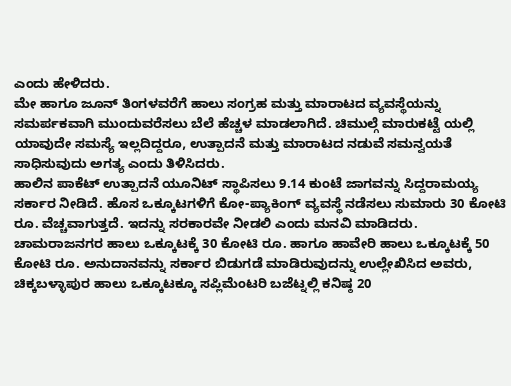ಎಂದು ಹೇಳಿದರು.
ಮೇ ಹಾಗೂ ಜೂನ್ ತಿಂಗಳವರೆಗೆ ಹಾಲು ಸಂಗ್ರಹ ಮತ್ತು ಮಾರಾಟದ ವ್ಯವಸ್ಥೆಯನ್ನು ಸಮರ್ಪಕವಾಗಿ ಮುಂದುವರೆಸಲು ಬೆಲೆ ಹೆಚ್ಚಳ ಮಾಡಲಾಗಿದೆ. ಚಿಮುಲ್ಗೆ ಮಾರುಕಟ್ಟೆ ಯಲ್ಲಿ ಯಾವುದೇ ಸಮಸ್ಯೆ ಇಲ್ಲದಿದ್ದರೂ, ಉತ್ಪಾದನೆ ಮತ್ತು ಮಾರಾಟದ ನಡುವೆ ಸಮನ್ವಯತೆ ಸಾಧಿಸುವುದು ಅಗತ್ಯ ಎಂದು ತಿಳಿಸಿದರು.
ಹಾಲಿನ ಪಾಕೆಟ್ ಉತ್ಪಾದನೆ ಯೂನಿಟ್ ಸ್ಥಾಪಿಸಲು 9.14 ಕುಂಟೆ ಜಾಗವನ್ನು ಸಿದ್ದರಾಮಯ್ಯ ಸರ್ಕಾರ ನೀಡಿದೆ. ಹೊಸ ಒಕ್ಕೂಟಗಳಿಗೆ ಕೋ-ಪ್ಯಾಕಿಂಗ್ ವ್ಯವಸ್ಥೆ ನಡೆಸಲು ಸುಮಾರು 30 ಕೋಟಿ ರೂ. ವೆಚ್ಚವಾಗುತ್ತದೆ. ಇದನ್ನು ಸರಕಾರವೇ ನೀಡಲಿ ಎಂದು ಮನವಿ ಮಾಡಿದರು.
ಚಾಮರಾಜನಗರ ಹಾಲು ಒಕ್ಕೂಟಕ್ಕೆ 30 ಕೋಟಿ ರೂ. ಹಾಗೂ ಹಾವೇರಿ ಹಾಲು ಒಕ್ಕೂಟಕ್ಕೆ 50 ಕೋಟಿ ರೂ. ಅನುದಾನವನ್ನು ಸರ್ಕಾರ ಬಿಡುಗಡೆ ಮಾಡಿರುವುದನ್ನು ಉಲ್ಲೇಖಿಸಿದ ಅವರು, ಚಿಕ್ಕಬಳ್ಳಾಪುರ ಹಾಲು ಒಕ್ಕೂಟಕ್ಕೂ ಸಪ್ಲಿಮೆಂಟರಿ ಬಜೆಟ್ನಲ್ಲಿ ಕನಿಷ್ಠ 20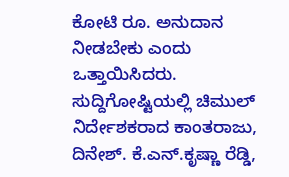ಕೋಟಿ ರೂ. ಅನುದಾನ ನೀಡಬೇಕು ಎಂದು ಒತ್ತಾಯಿಸಿದರು.
ಸುದ್ದಿಗೋಷ್ಟಿಯಲ್ಲಿ ಚಿಮುಲ್ ನಿರ್ದೇಶಕರಾದ ಕಾಂತರಾಜು, ದಿನೇಶ್. ಕೆ.ಎನ್.ಕೃಷ್ಣಾ ರೆಡ್ಡಿ,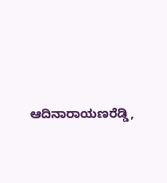ಆದಿನಾರಾಯಣರೆಡ್ಡಿ,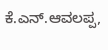ಕೆ.ಎನ್.ಆವಲಪ್ಪ,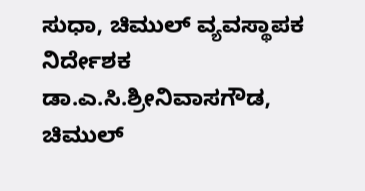ಸುಧಾ, ಚಿಮುಲ್ ವ್ಯವಸ್ಥಾಪಕ ನಿರ್ದೇಶಕ ಡಾ.ಎ.ಸಿ.ಶ್ರೀನಿವಾಸಗೌಡ, ಚಿಮುಲ್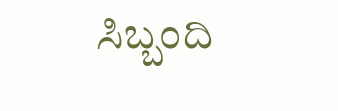ಸಿಬ್ಬಂದಿ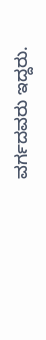ವರ್ಗದವರು ಇದ್ದರು.